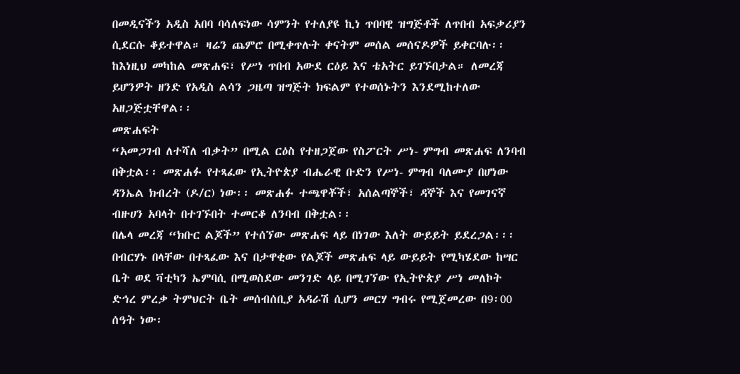በመዲናችን አዲስ አበባ ባሳለፍነው ሳምንት የተለያዩ ኪነ ጥበባዊ ዝግጅቶች ለጥበብ አፍቃሪያን ሲደርሱ ቆይተዋል። ዛሬን ጨምሮ በሚቀጥሉት ቀናትም መሰል መሰናዶዎች ይቀርባሉ፡፡ ከእነዚህ መካከል መጽሐፍ፣ የሥነ ጥበብ አውደ ርዕይ እና ቴአትር ይገኙበታል። ለመረጃ ይሆንዎት ዘንድ የአዲስ ልሳን ጋዜጣ ዝግጅት ክፍልም የተወሰኑትን እንደሚከተለው አዘጋጅቷቸዋል፡፡
መጽሐፍት
“አመጋገብ ለተሻለ ብቃት” በሚል ርዕስ የተዘጋጀው የስፖርት ሥነ- ምግብ መጽሐፍ ለንባብ በቅቷል፡፡ መጽሐፉ የተጻፈው የኢትዮጵያ ብሔራዊ ቡድን የሥነ- ምግብ ባለሙያ በሆነው ዳንኤል ክብረት (ዶ/ር) ነው፡፡ መጽሐፉ ተጫዋቾች፣ አሰልጣኞች፣ ዳኞች እና የመገናኛ ብዙሀን አባላት በተገኙበት ተመርቆ ለንባብ በቅቷል፡፡
በሌላ መረጃ “ክቡር ልጆች” የተሰኘው መጽሐፍ ላይ በነገው እለት ውይይት ይደረጋል፡፡፡ በብርሃኑ በላቸው በተጻፈው እና በታዋቂው የልጆች መጽሐፍ ላይ ውይይት የሚካሄደው ከሣር ቤት ወደ ቫቲካን ኤምባሲ በሚወስደው መንገድ ላይ በሚገኘው የኢትዮጵያ ሥነ መለኮት ድኅረ ምረቃ ትምህርት ቤት መሰብሰቢያ አዳራሽ ሲሆን መርሃ ግብሩ የሚጀመረው በ9፡00 ሰዓት ነው፡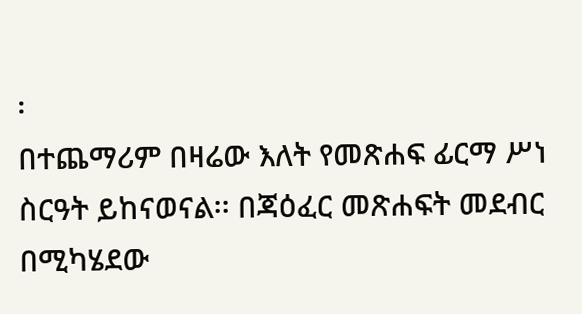፡
በተጨማሪም በዛሬው እለት የመጽሐፍ ፊርማ ሥነ ስርዓት ይከናወናል፡፡ በጃዕፈር መጽሐፍት መደብር በሚካሄደው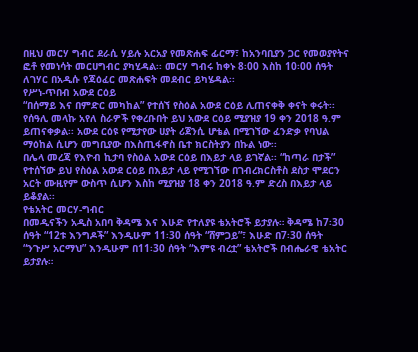በዚህ መርሃ ግብር ደራሲ ሃይሉ አርአያ የመጽሐፍ ፊርማ፣ ከአንባቢያን ጋር የመወያየትና ፎቶ የመነሳት መርሀግብር ያካሂዳል፡፡ መርሃ ግብሩ ከቀኑ 8፡00 እስከ 10፡00 ሰዓት ለገሃር በአዲሱ የጃዕፈር መጽሐፍት መደብር ይካሄዳል፡፡
የሥነ-ጥበብ አውደ ርዕይ
“በሰማይ እና በምድር መካከል” የተሰኘ የስዕል አውደ ርዕይ ሊጠናቀቅ ቀናት ቀሩት፡፡ የሰዓሊ መላኩ አየለ ስራዎች የቀረቡበት ይህ አውደ ርዕይ ሚያዝያ 19 ቀን 2018 ዓ.ም ይጠናቀቃል፡፡ አውደ ርዕዩ የሚታየው ሀያት ሪጀንሲ ሆቴል በሚገኘው ፈንድቃ የባህል ማዕከል ሲሆን መግቢያው በእስጢፋኖስ ቤተ ክርስትያን በኩል ነው፡፡
በሌላ መረጃ የእዮብ ኪታባ የስዕል አውደ ርዕይ በእይታ ላይ ይገኛል፡፡ “ከጣራ በታች” የተሰኘው ይህ የስዕል አውደ ርዕይ በእይታ ላይ የሚገኘው በገብረክርስቶስ ደስታ ሞደርን አርት ሙዚየም ውስጥ ሲሆን እስከ ሚያዝያ 18 ቀን 2018 ዓ.ም ድረስ በእይታ ላይ ይቆያል፡፡
የቴአትር መርሃ-ግብር
በመዲናችን አዲስ አበባ ቅዳሜ እና እሁድ የተለያዩ ቴአትሮች ይታያሉ። ቅዳሜ ከ7፡30 ሰዓት “12ቱ እንግዶች” እንዲሁም 11፡30 ሰዓት “ሸምጋይ”፣ እሁድ በ7፡30 ሰዓት “ንጉሥ አርማህ” እንዲሁም በ11፡30 ሰዓት “እምዩ ብረቷ” ቴአትሮች በብሔራዊ ቴአትር ይታያሉ።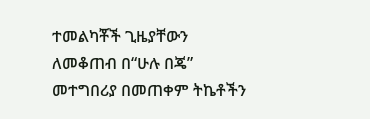ተመልካቾች ጊዜያቸውን ለመቆጠብ በ“ሁሉ በጄ” መተግበሪያ በመጠቀም ትኬቶችን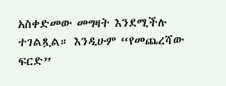አስቀድመው መግዛት እንደሚችሉ ተገልጿል። እንዲሁም “የመጨረሻው ፍርድ”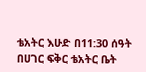ቴአትር እሁድ በ11:30 ሰዓት በሀገር ፍቅር ቴአትር ቤት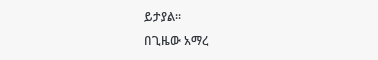ይታያል፡፡
በጊዜው አማረ